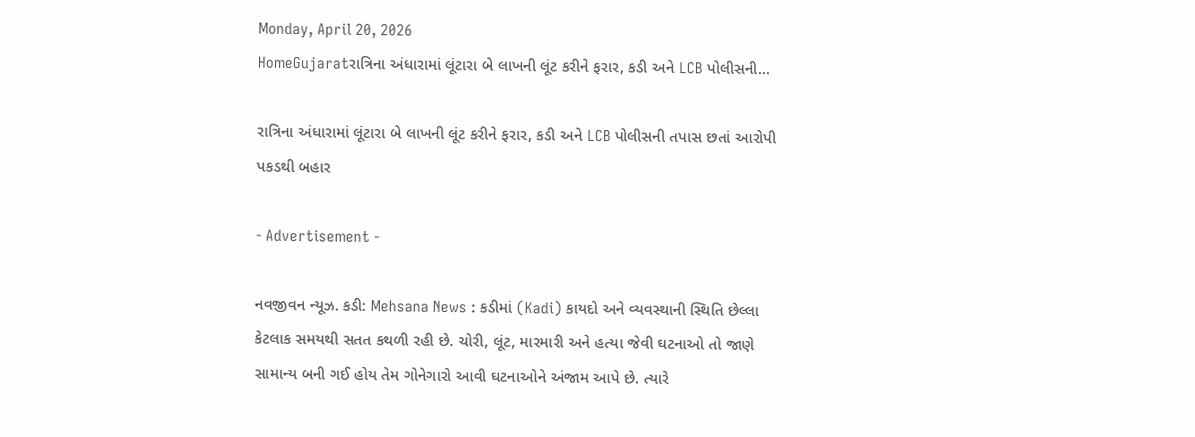Monday, April 20, 2026
HomeGujaratરાત્રિના અંધારામાં લૂંટારા બે લાખની લૂંટ કરીને ફરાર, કડી અને LCB પોલીસની...

રાત્રિના અંધારામાં લૂંટારા બે લાખની લૂંટ કરીને ફરાર, કડી અને LCB પોલીસની તપાસ છતાં આરોપી પકડથી બહાર

- Advertisement -

નવજીવન ન્યૂઝ. કડી: Mehsana News : કડીમાં (Kadi) કાયદો અને વ્યવસ્થાની સ્થિતિ છેલ્લા કેટલાક સમયથી સતત કથળી રહી છે. ચોરી, લૂંટ, મારમારી અને હત્યા જેવી ઘટનાઓ તો જાણે સામાન્ય બની ગઈ હોય તેમ ગોનેગારો આવી ઘટનાઓને અંજામ આપે છે. ત્યારે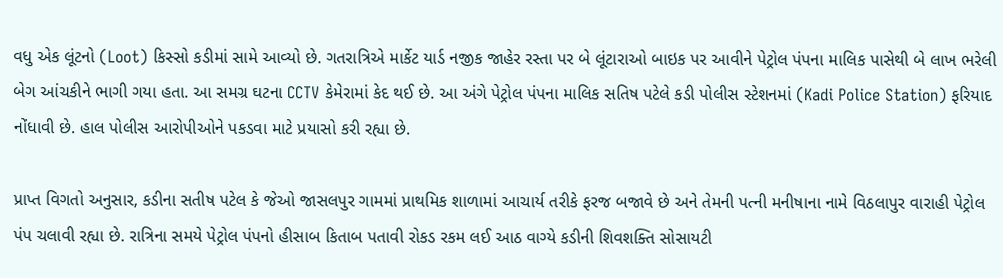વધુ એક લૂંટનો (Loot) કિસ્સો કડીમાં સામે આવ્યો છે. ગતરાત્રિએ માર્કેટ યાર્ડ નજીક જાહેર રસ્તા પર બે લૂંટારાઓ બાઇક પર આવીને પેટ્રોલ પંપના માલિક પાસેથી બે લાખ ભરેલી બેગ આંચકીને ભાગી ગયા હતા. આ સમગ્ર ઘટના CCTV કેમેરામાં કેદ થઈ છે. આ અંગે પેટ્રોલ પંપના માલિક સતિષ પટેલે કડી પોલીસ સ્ટેશનમાં (Kadi Police Station) ફરિયાદ નોંધાવી છે. હાલ પોલીસ આરોપીઓને પકડવા માટે પ્રયાસો કરી રહ્યા છે.

પ્રાપ્ત વિગતો અનુસાર, કડીના સતીષ પટેલ કે જેઓ જાસલપુર ગામમાં પ્રાથમિક શાળામાં આચાર્ય તરીકે ફરજ બજાવે છે અને તેમની પત્ની મનીષાના નામે વિઠલાપુર વારાહી પેટ્રોલ પંપ ચલાવી રહ્યા છે. રાત્રિના સમયે પેટ્રોલ પંપનો હીસાબ કિતાબ પતાવી રોકડ રકમ લઈ આઠ વાગ્યે કડીની શિવશક્તિ સોસાયટી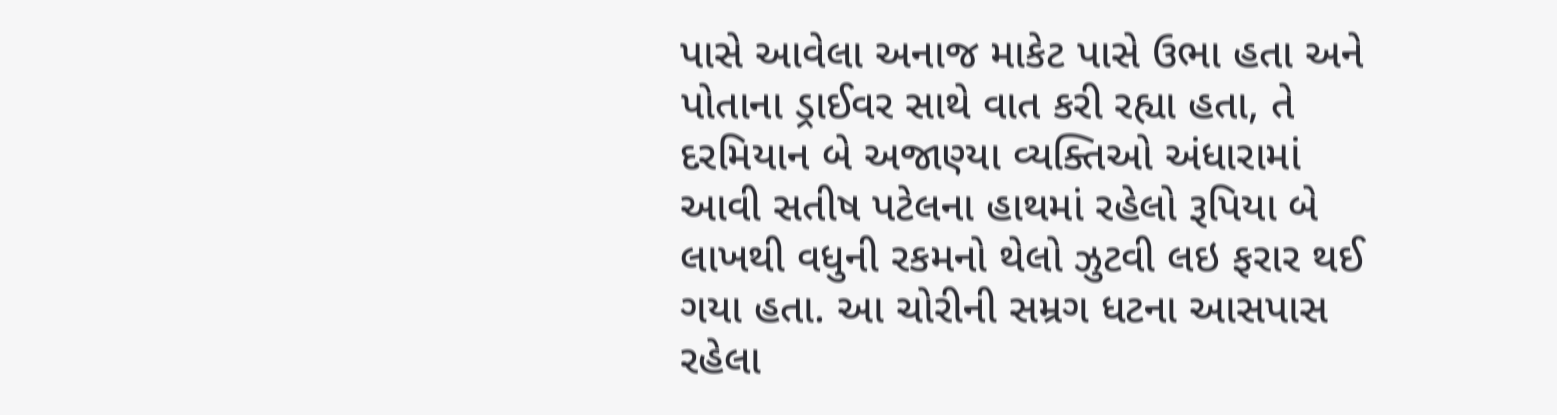પાસે આવેલા અનાજ માકેટ પાસે ઉભા હતા અને પોતાના ડ્રાઈવર સાથે વાત કરી રહ્યા હતા, તે દરમિયાન બે અજાણ્યા વ્યક્તિઓ અંધારામાં આવી સતીષ પટેલના હાથમાં રહેલો રૂપિયા બે લાખથી વધુની રકમનો થેલો ઝુટવી લઇ ફરાર થઈ ગયા હતા. આ ચોરીની સમ્રગ ધટના આસપાસ રહેલા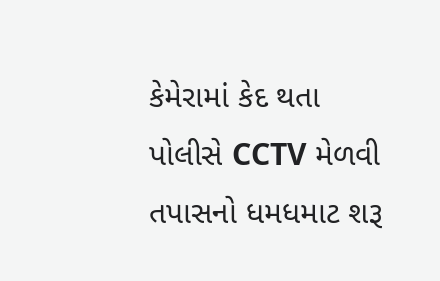કેમેરામાં કેદ થતા પોલીસે CCTV મેળવી તપાસનો ધમધમાટ શરૂ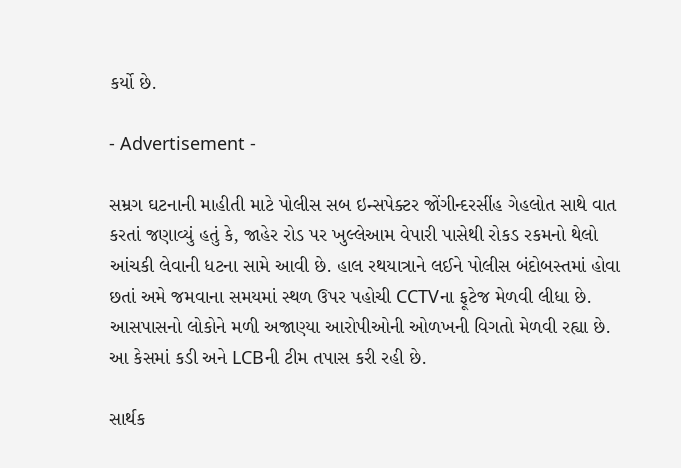કર્યો છે.

- Advertisement -

સમ્રગ ઘટનાની માહીતી માટે પોલીસ સબ ઇન્સપેક્ટર જોંગીન્દરસીંહ ગેહલોત સાથે વાત કરતાં જણાવ્યું હતું કે, જાહેર રોડ પર ખુલ્લેઆમ વેપારી પાસેથી રોકડ રકમનો થેલો આંચકી લેવાની ધટના સામે આવી છે. હાલ રથયાત્રાને લઈને પોલીસ બંદોબસ્તમાં હોવા છતાં અમે જમવાના સમયમાં સ્થળ ઉપર પહોચી CCTVના ફૂટેજ મેળવી લીધા છે. આસપાસનો લોકોને મળી અજાણ્યા આરોપીઓની ઓળખની વિગતો મેળવી રહ્યા છે. આ કેસમાં કડી અને LCBની ટીમ તપાસ કરી રહી છે.

સાર્થક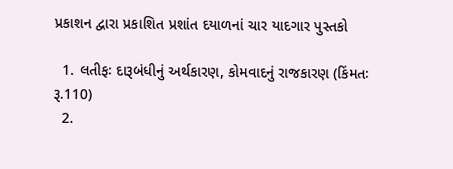પ્રકાશન દ્વારા પ્રકાશિત પ્રશાંત દયાળનાં ચાર યાદગાર પુસ્તકો

  1. લતીફઃ દારૂબંધીનું અર્થકારણ, કોમવાદનું રાજકારણ (કિંમતઃ રૂ.110)
  2.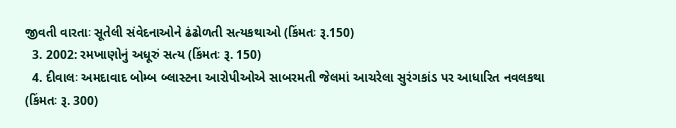જીવતી વારતાઃ સૂતેલી સંવેદનાઓને ઢંઢોળતી સત્યકથાઓ (કિંમતઃ રૂ.150)
  3. 2002: રમખાણોનું અધૂરું સત્ય (કિંમતઃ રૂ. 150)
  4. દીવાલઃ અમદાવાદ બોમ્બ બ્લાસ્ટના આરોપીઓએ સાબરમતી જેલમાં આચરેલા સુરંગકાંડ પર આધારિત નવલકથા (કિંમતઃ રૂ. 300)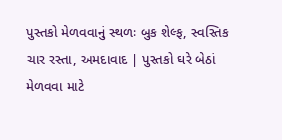પુસ્તકો મેળવવાનું સ્થળઃ બુક શેલ્ફ, સ્વસ્તિક ચાર રસ્તા, અમદાવાદ | પુસ્તકો ઘરે બેઠાં મેળવવા માટે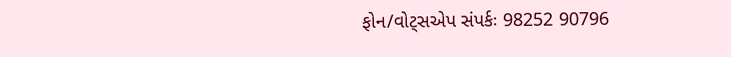ફોન/વોટ્સએપ સંપર્કઃ 98252 90796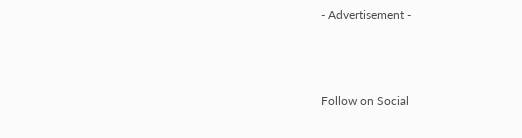- Advertisement -



Follow on Social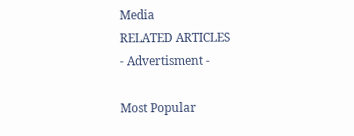Media
RELATED ARTICLES
- Advertisment -

Most Popular